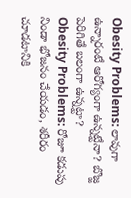Obesity Problems: లావుగా ఉన్నారంటే ఆరోగ్యంగా ఉన్నట్టేనా? బొజ్జ పెరిగితే బలంగా ఉన్నట్టా?
Obesity Problems: రోజూ కడుపు నిండా భోజనం చేయడం, శరీరం చూడటానికి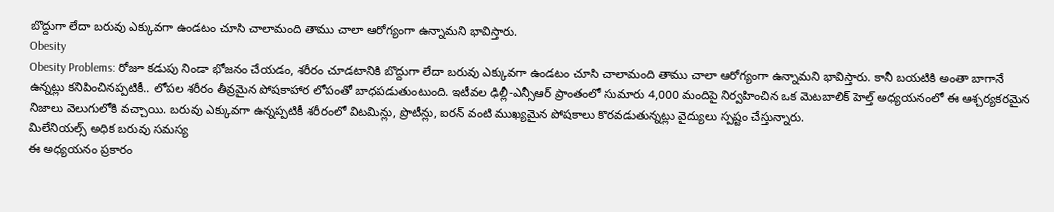బొద్దుగా లేదా బరువు ఎక్కువగా ఉండటం చూసి చాలామంది తాము చాలా ఆరోగ్యంగా ఉన్నామని భావిస్తారు.
Obesity
Obesity Problems: రోజూ కడుపు నిండా భోజనం చేయడం, శరీరం చూడటానికి బొద్దుగా లేదా బరువు ఎక్కువగా ఉండటం చూసి చాలామంది తాము చాలా ఆరోగ్యంగా ఉన్నామని భావిస్తారు. కానీ బయటికి అంతా బాగానే ఉన్నట్లు కనిపించినప్పటికీ.. లోపల శరీరం తీవ్రమైన పోషకాహార లోపంతో బాధపడుతుంటుంది. ఇటీవల ఢిల్లీ-ఎన్సీఆర్ ప్రాంతంలో సుమారు 4,000 మందిపై నిర్వహించిన ఒక మెటబాలిక్ హెల్త్ అధ్యయనంలో ఈ ఆశ్చర్యకరమైన నిజాలు వెలుగులోకి వచ్చాయి. బరువు ఎక్కువగా ఉన్నప్పటికీ శరీరంలో విటమిన్లు, ప్రొటీన్లు, ఐరన్ వంటి ముఖ్యమైన పోషకాలు కొరవడుతున్నట్లు వైద్యులు స్పష్టం చేస్తున్నారు.
మిలేనియల్స్ అధిక బరువు సమస్య
ఈ అధ్యయనం ప్రకారం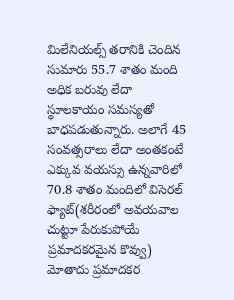మిలేనియల్స్ తరానికి చెందిన సుమారు 55.7 శాతం మంది అధిక బరువు లేదా స్థూలకాయం సమస్యతో బాధపడుతున్నారు. అలాగే 45 సంవత్సరాలు లేదా అంతకంటే ఎక్కువ వయస్సు ఉన్నవారిలో 70.8 శాతం మందిలో విసెరల్ ఫ్యాట్(శరీరంలో అవయవాల చుట్టూ పేరుకుపోయే ప్రమాదకరమైన కొవ్వు) మోతాదు ప్రమాదకర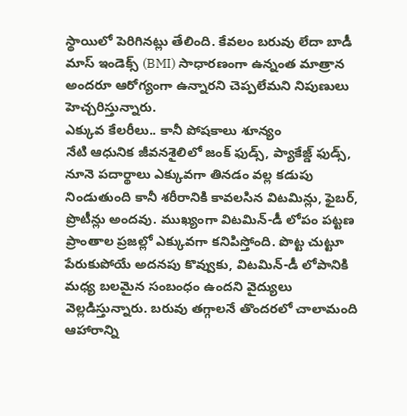స్థాయిలో పెరిగినట్లు తేలింది. కేవలం బరువు లేదా బాడీ మాస్ ఇండెక్స్ (BMI) సాధారణంగా ఉన్నంత మాత్రాన అందరూ ఆరోగ్యంగా ఉన్నారని చెప్పలేమని నిపుణులు హెచ్చరిస్తున్నారు.
ఎక్కువ కేలరీలు.. కానీ పోషకాలు శూన్యం
నేటి ఆధునిక జీవనశైలిలో జంక్ ఫుడ్స్, ప్యాకేజ్డ్ ఫుడ్స్, నూనె పదార్థాలు ఎక్కువగా తినడం వల్ల కడుపు నిండుతుంది కానీ శరీరానికి కావలసిన విటమిన్లు, ఫైబర్, ప్రొటీన్లు అందవు. ముఖ్యంగా విటమిన్-డీ లోపం పట్టణ ప్రాంతాల ప్రజల్లో ఎక్కువగా కనిపిస్తోంది. పొట్ట చుట్టూ పేరుకుపోయే అదనపు కొవ్వుకు, విటమిన్-డీ లోపానికి మధ్య బలమైన సంబంధం ఉందని వైద్యులు వెల్లడిస్తున్నారు. బరువు తగ్గాలనే తొందరలో చాలామంది ఆహారాన్ని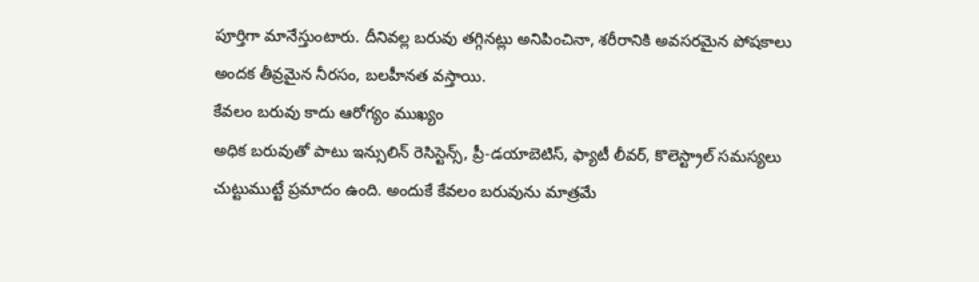పూర్తిగా మానేస్తుంటారు. దీనివల్ల బరువు తగ్గినట్లు అనిపించినా, శరీరానికి అవసరమైన పోషకాలు అందక తీవ్రమైన నీరసం, బలహీనత వస్తాయి.
కేవలం బరువు కాదు ఆరోగ్యం ముఖ్యం
అధిక బరువుతో పాటు ఇన్సులిన్ రెసిస్టెన్స్, ప్రీ-డయాబెటిస్, ఫ్యాటీ లీవర్, కొలెస్ట్రాల్ సమస్యలు చుట్టుముట్టే ప్రమాదం ఉంది. అందుకే కేవలం బరువును మాత్రమే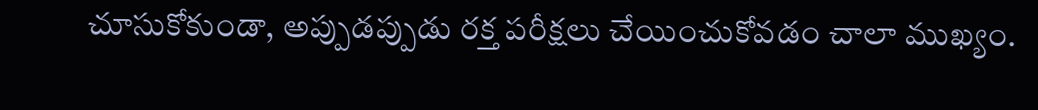చూసుకోకుండా, అప్పుడప్పుడు రక్త పరీక్షలు చేయించుకోవడం చాలా ముఖ్యం.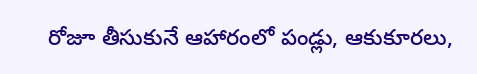రోజూ తీసుకునే ఆహారంలో పండ్లు, ఆకుకూరలు,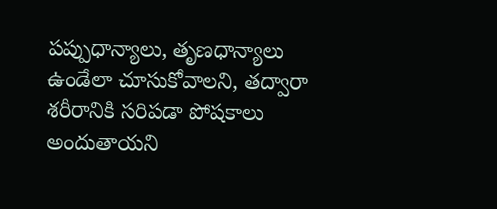పప్పుధాన్యాలు, తృణధాన్యాలు ఉండేలా చూసుకోవాలని, తద్వారా శరీరానికి సరిపడా పోషకాలు అందుతాయని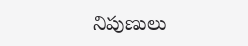నిపుణులు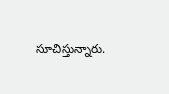సూచిస్తున్నారు.